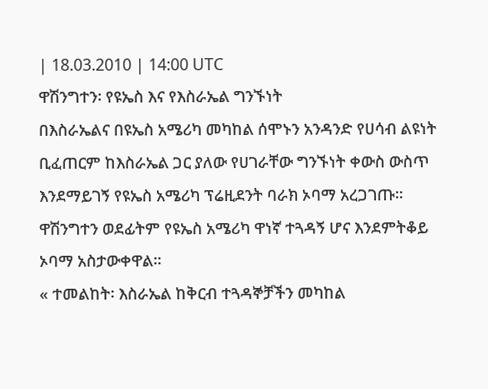| 18.03.2010 | 14:00 UTC
ዋሽንግተን፡ የዩኤስ እና የእስራኤል ግንኙነት
በእስራኤልና በዩኤስ አሜሪካ መካከል ሰሞኑን አንዳንድ የሀሳብ ልዩነት ቢፈጠርም ከእስራኤል ጋር ያለው የሀገራቸው ግንኙነት ቀውስ ውስጥ እንደማይገኝ የዩኤስ አሜሪካ ፕሬዚደንት ባራክ ኦባማ አረጋገጡ። ዋሽንግተን ወደፊትም የዩኤስ አሜሪካ ዋነኛ ተጓዳኝ ሆና እንደምትቆይ ኦባማ አስታውቀዋል።
« ተመልከት፡ እስራኤል ከቅርብ ተጓዳኞቻችን መካከል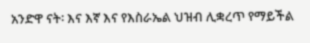አንድዋ ናት፡ እና እኛ እና የእስራኤል ህዝብ ሊቋረጥ የማይችል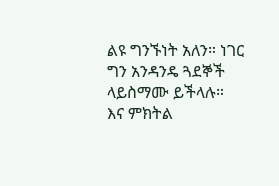ልዩ ግንኙነት አለን። ነገር ግን አንዳንዴ ጓደኞች ላይስማሙ ይችላሉ። እና ምክትል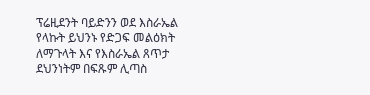ፕሬዚደንት ባይድንን ወደ እስራኤል የላኩት ይህንኑ የድጋፍ መልዕክት ለማጉላት እና የእስራኤል ጸጥታ ደህንነትም በፍጹም ሊጣስ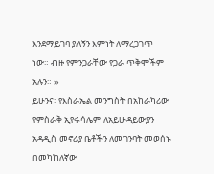እንደማይገባ ያለኝን እምነት ለማረጋገጥ ነው። ብዙ የምንጋራቸው የጋራ ጥቅሞችም አሉን። »
ይሁንና፡ የእስራኤል መንግስት በአከራካሪው የምስራቅ ኢየሩሳሌም ለአይሁዳይውያን አዳዲስ መኖሪያ ቤቶችን ለመገንባት መወሰኑ በመካከለኛው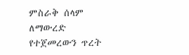ምስራቅ ሰላም ለማውረድ የተጀመረውን ጥረት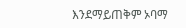እንደማይጠቅም ኦባማ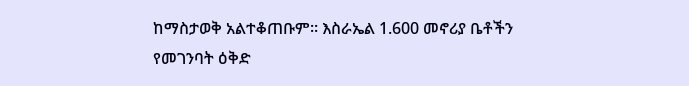ከማስታወቅ አልተቆጠቡም። እስራኤል 1.600 መኖሪያ ቤቶችን የመገንባት ዕቅድ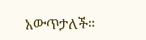አውጥታለች።